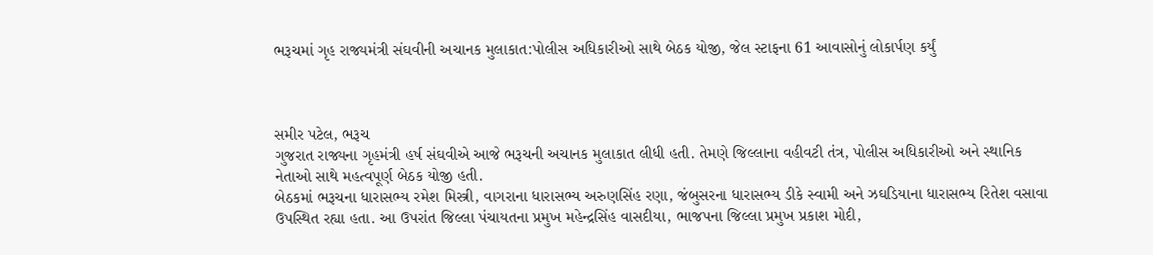ભરૂચમાં ગૃહ રાજ્યમંત્રી સંઘવીની અચાનક મુલાકાત:પોલીસ અધિકારીઓ સાથે બેઠક યોજી, જેલ સ્ટાફના 61 આવાસોનું લોકાર્પણ કર્યું



સમીર પટેલ, ભરૂચ
ગુજરાત રાજ્યના ગૃહમંત્રી હર્ષ સંઘવીએ આજે ભરૂચની અચાનક મુલાકાત લીધી હતી. તેમણે જિલ્લાના વહીવટી તંત્ર, પોલીસ અધિકારીઓ અને સ્થાનિક નેતાઓ સાથે મહત્વપૂર્ણ બેઠક યોજી હતી.
બેઠકમાં ભરૂચના ધારાસભ્ય રમેશ મિસ્ત્રી, વાગરાના ધારાસભ્ય અરુણસિંહ રણા, જંબુસરના ધારાસભ્ય ડીકે સ્વામી અને ઝઘડિયાના ધારાસભ્ય રિતેશ વસાવા ઉપસ્થિત રહ્યા હતા. આ ઉપરાંત જિલ્લા પંચાયતના પ્રમુખ મહેન્દ્રસિંહ વાસદીયા, ભાજપના જિલ્લા પ્રમુખ પ્રકાશ મોદી,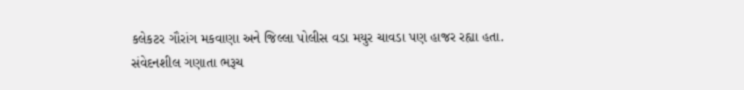કલેકટર ગૌરાંગ મકવાણા અને જિલ્લા પોલીસ વડા મયુર ચાવડા પણ હાજર રહ્યા હતા.
સંવેદનશીલ ગણાતા ભરૂચ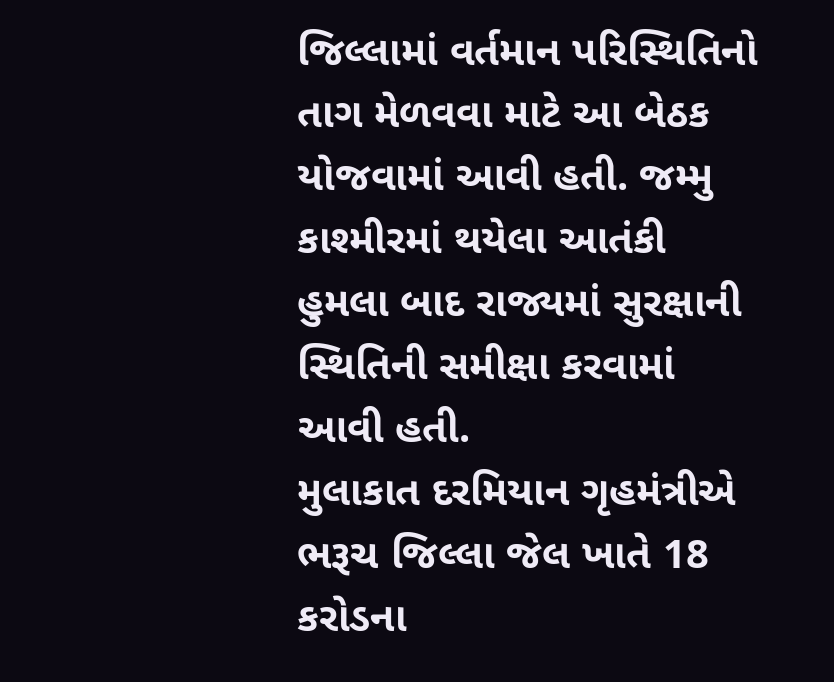જિલ્લામાં વર્તમાન પરિસ્થિતિનો તાગ મેળવવા માટે આ બેઠક યોજવામાં આવી હતી. જમ્મુ કાશ્મીરમાં થયેલા આતંકી હુમલા બાદ રાજ્યમાં સુરક્ષાની સ્થિતિની સમીક્ષા કરવામાં આવી હતી.
મુલાકાત દરમિયાન ગૃહમંત્રીએ ભરૂચ જિલ્લા જેલ ખાતે 18 કરોડના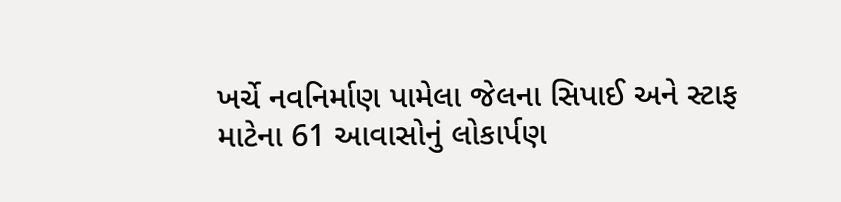ખર્ચે નવનિર્માણ પામેલા જેલના સિપાઈ અને સ્ટાફ માટેના 61 આવાસોનું લોકાર્પણ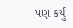પણ કર્યું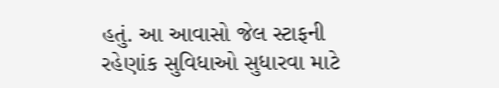હતું. આ આવાસો જેલ સ્ટાફની રહેણાંક સુવિધાઓ સુધારવા માટે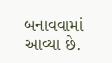બનાવવામાં આવ્યા છે.